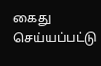கைது செய்யப்பட்டு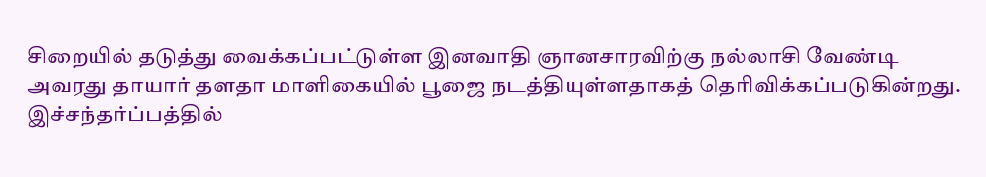சிறையில் தடுத்து வைக்கப்பட்டுள்ள இனவாதி ஞானசாரவிற்கு நல்லாசி வேண்டி அவரது தாயார் தளதா மாளிகையில் பூஜை நடத்தியுள்ளதாகத் தெரிவிக்கப்படுகின்றது.
இச்சந்தர்ப்பத்தில்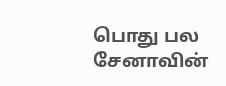பொது பல சேனாவின்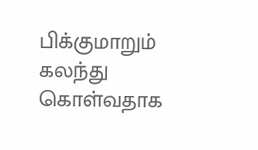பிக்குமாறும் கலந்து கொள்வதாக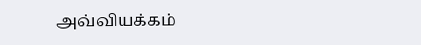அவ்வியக்கம்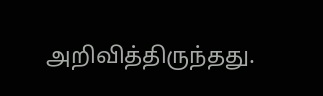அறிவித்திருந்தது.